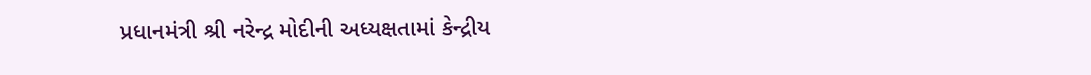પ્રધાનમંત્રી શ્રી નરેન્દ્ર મોદીની અધ્યક્ષતામાં કેન્દ્રીય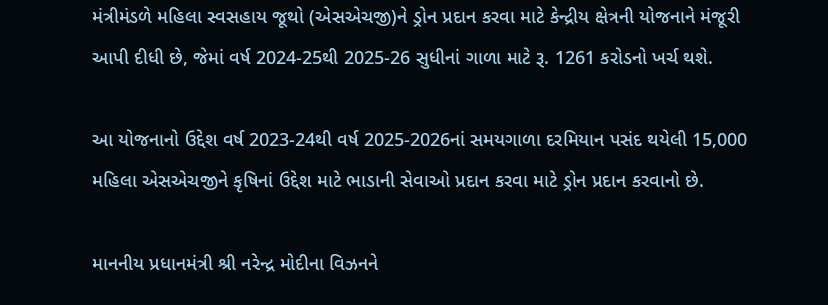મંત્રીમંડળે મહિલા સ્વસહાય જૂથો (એસએચજી)ને ડ્રોન પ્રદાન કરવા માટે કેન્દ્રીય ક્ષેત્રની યોજનાને મંજૂરી આપી દીધી છે, જેમાં વર્ષ 2024-25થી 2025-26 સુધીનાં ગાળા માટે રૂ. 1261 કરોડનો ખર્ચ થશે.

આ યોજનાનો ઉદ્દેશ વર્ષ 2023-24થી વર્ષ 2025-2026નાં સમયગાળા દરમિયાન પસંદ થયેલી 15,000 મહિલા એસએચજીને કૃષિનાં ઉદ્દેશ માટે ભાડાની સેવાઓ પ્રદાન કરવા માટે ડ્રોન પ્રદાન કરવાનો છે.

માનનીય પ્રધાનમંત્રી શ્રી નરેન્દ્ર મોદીના વિઝનને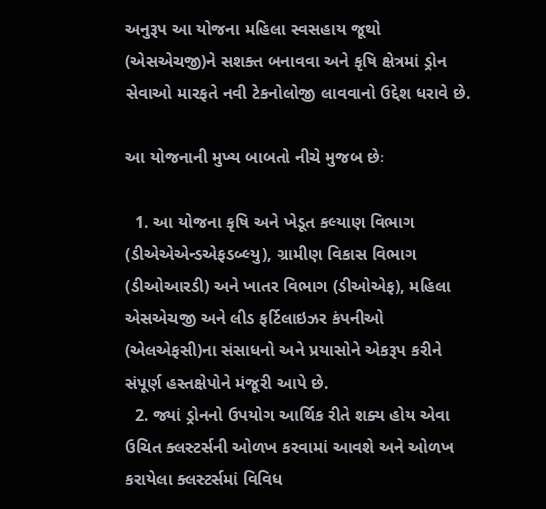અનુરૂપ આ યોજના મહિલા સ્વસહાય જૂથો (એસએચજી)ને સશક્ત બનાવવા અને કૃષિ ક્ષેત્રમાં ડ્રોન સેવાઓ મારફતે નવી ટેકનોલોજી લાવવાનો ઉદ્દેશ ધરાવે છે.

આ યોજનાની મુખ્ય બાબતો નીચે મુજબ છેઃ

  1. આ યોજના કૃષિ અને ખેડૂત કલ્યાણ વિભાગ (ડીએએએન્ડએફડબ્લ્યુ), ગ્રામીણ વિકાસ વિભાગ (ડીઓઆરડી) અને ખાતર વિભાગ (ડીઓએફ), મહિલા એસએચજી અને લીડ ફર્ટિલાઇઝર કંપનીઓ (એલએફસી)ના સંસાધનો અને પ્રયાસોને એકરૂપ કરીને સંપૂર્ણ હસ્તક્ષેપોને મંજૂરી આપે છે.
  2. જ્યાં ડ્રોનનો ઉપયોગ આર્થિક રીતે શક્ય હોય એવા ઉચિત ક્લસ્ટર્સની ઓળખ કરવામાં આવશે અને ઓળખ કરાયેલા ક્લસ્ટર્સમાં વિવિધ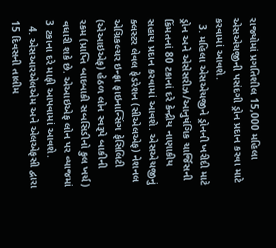રાજ્યોમાં પ્રગતિશીલ 15,000 મહિલા એસએચજીની પસંદગી ડ્રોન પ્રદાન કરવા માટે કરવામાં આવશે.
  3. મહિલા એસએચજીને ડ્રોનની ખરીદી માટે ડ્રોન અને એસેસરીઝ/આનુષંગિક ચાર્જિસની કિંમતનાં 80 ટકાનાં દરે કેન્દ્રીય નાણાકીય સહાય પ્રદાન કરવામાં આવશે. એસએચજીનું ક્લસ્ટર લેવલ ફેડરેશન (સીએલએફ) નેશનલ એગ્રિકલ્ચર ઇન્ફ્રા ફાઇનાન્સિંગ ફેસિલિટી (એઆઇએફ) હેઠળ લોન સ્વરૂપે બાકીની રકમ (પ્રાપ્તિ બાદબાકી સબસિડીનો કુલ ખર્ચ) વધારી શકે છે. એઆઇએફ લોન પર વ્યાજમાં 3 ટકાના દરે માફી આપવામાં આવશે.
  4. એસઆરએલએમ અને એલએફસી દ્વારા 15 દિવસની તાલીમ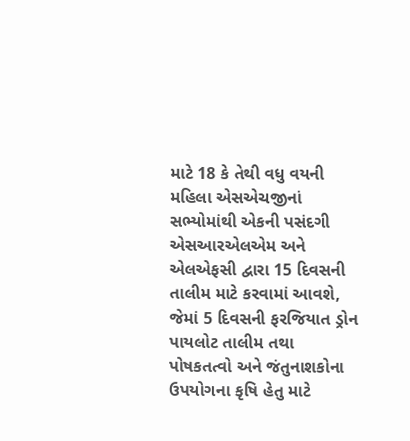માટે 18 કે તેથી વધુ વયની મહિલા એસએચજીનાં સભ્યોમાંથી એકની પસંદગી એસઆરએલએમ અને એલએફસી દ્વારા 15 દિવસની તાલીમ માટે કરવામાં આવશે, જેમાં 5 દિવસની ફરજિયાત ડ્રોન પાયલોટ તાલીમ તથા પોષકતત્વો અને જંતુનાશકોના ઉપયોગના કૃષિ હેતુ માટે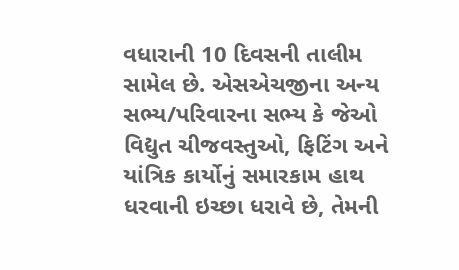વધારાની 10 દિવસની તાલીમ સામેલ છે. એસએચજીના અન્ય સભ્ય/પરિવારના સભ્ય કે જેઓ વિદ્યુત ચીજવસ્તુઓ, ફિટિંગ અને યાંત્રિક કાર્યોનું સમારકામ હાથ ધરવાની ઇચ્છા ધરાવે છે, તેમની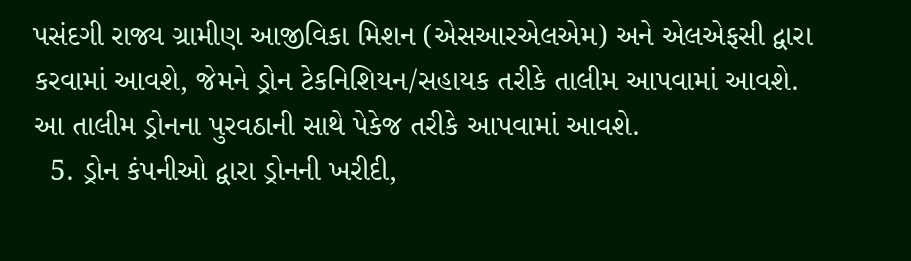પસંદગી રાજ્ય ગ્રામીણ આજીવિકા મિશન (એસઆરએલએમ) અને એલએફસી દ્વારા કરવામાં આવશે, જેમને ડ્રોન ટેકનિશિયન/સહાયક તરીકે તાલીમ આપવામાં આવશે. આ તાલીમ ડ્રોનના પુરવઠાની સાથે પેકેજ તરીકે આપવામાં આવશે.
  5. ડ્રોન કંપનીઓ દ્વારા ડ્રોનની ખરીદી,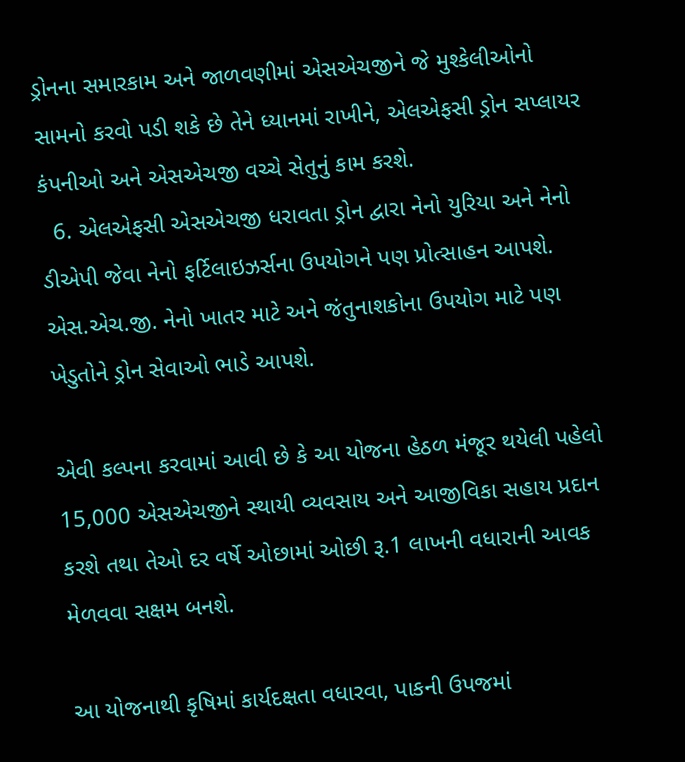ડ્રોનના સમારકામ અને જાળવણીમાં એસએચજીને જે મુશ્કેલીઓનો સામનો કરવો પડી શકે છે તેને ધ્યાનમાં રાખીને, એલએફસી ડ્રોન સપ્લાયર કંપનીઓ અને એસએચજી વચ્ચે સેતુનું કામ કરશે.
  6. એલએફસી એસએચજી ધરાવતા ડ્રોન દ્વારા નેનો યુરિયા અને નેનો ડીએપી જેવા નેનો ફર્ટિલાઇઝર્સના ઉપયોગને પણ પ્રોત્સાહન આપશે. એસ.એચ.જી. નેનો ખાતર માટે અને જંતુનાશકોના ઉપયોગ માટે પણ ખેડુતોને ડ્રોન સેવાઓ ભાડે આપશે.

એવી કલ્પના કરવામાં આવી છે કે આ યોજના હેઠળ મંજૂર થયેલી પહેલો 15,000 એસએચજીને સ્થાયી વ્યવસાય અને આજીવિકા સહાય પ્રદાન કરશે તથા તેઓ દર વર્ષે ઓછામાં ઓછી રૂ.1 લાખની વધારાની આવક મેળવવા સક્ષમ બનશે.

આ યોજનાથી કૃષિમાં કાર્યદક્ષતા વધારવા, પાકની ઉપજમાં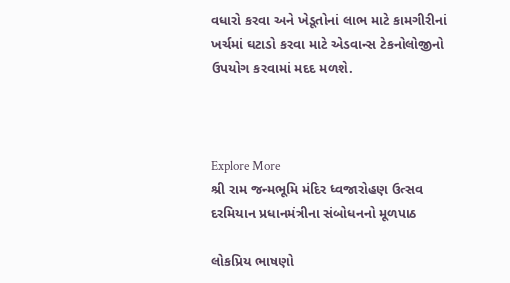વધારો કરવા અને ખેડૂતોનાં લાભ માટે કામગીરીનાં ખર્ચમાં ઘટાડો કરવા માટે એડવાન્સ ટેકનોલોજીનો ઉપયોગ કરવામાં મદદ મળશે.



Explore More
શ્રી રામ જન્મભૂમિ મંદિર ધ્વજારોહણ ઉત્સવ દરમિયાન પ્રધાનમંત્રીના સંબોધનનો મૂળપાઠ

લોકપ્રિય ભાષણો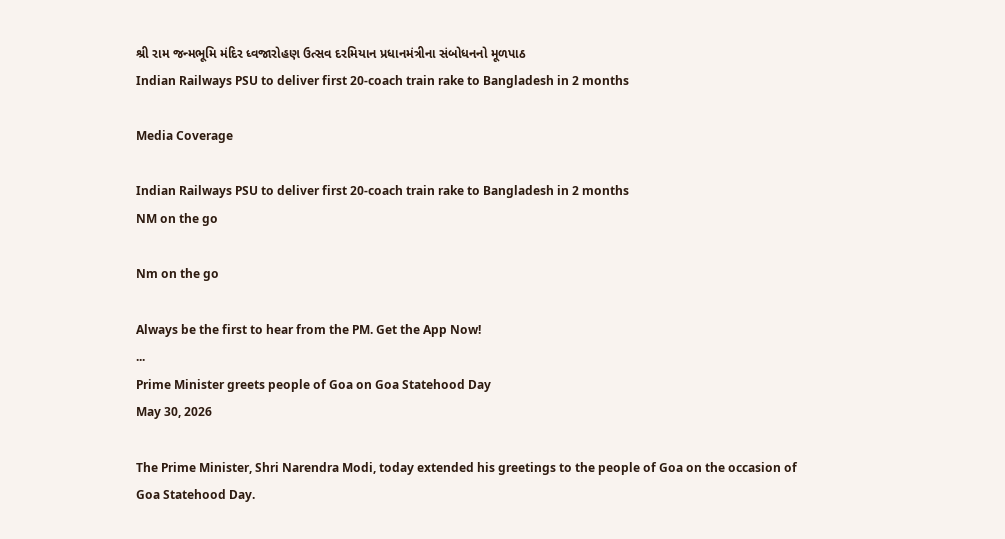શ્રી રામ જન્મભૂમિ મંદિર ધ્વજારોહણ ઉત્સવ દરમિયાન પ્રધાનમંત્રીના સંબોધનનો મૂળપાઠ
Indian Railways PSU to deliver first 20-coach train rake to Bangladesh in 2 months

Media Coverage

Indian Railways PSU to deliver first 20-coach train rake to Bangladesh in 2 months
NM on the go

Nm on the go

Always be the first to hear from the PM. Get the App Now!
...
Prime Minister greets people of Goa on Goa Statehood Day
May 30, 2026

The Prime Minister, Shri Narendra Modi, today extended his greetings to the people of Goa on the occasion of Goa Statehood Day.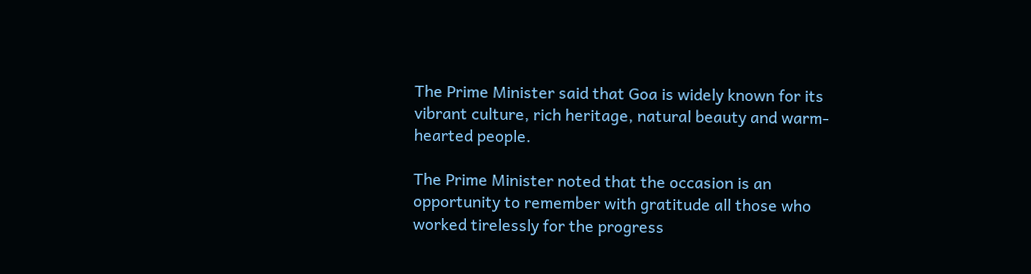The Prime Minister said that Goa is widely known for its vibrant culture, rich heritage, natural beauty and warm-hearted people.

The Prime Minister noted that the occasion is an opportunity to remember with gratitude all those who worked tirelessly for the progress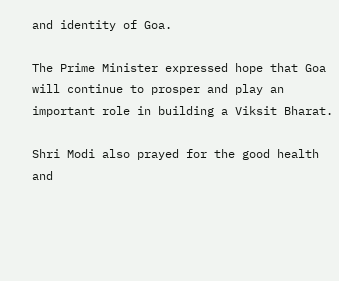and identity of Goa.

The Prime Minister expressed hope that Goa will continue to prosper and play an important role in building a Viksit Bharat.

Shri Modi also prayed for the good health and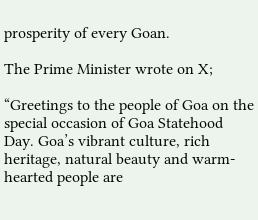prosperity of every Goan.

The Prime Minister wrote on X;

“Greetings to the people of Goa on the special occasion of Goa Statehood Day. Goa’s vibrant culture, rich heritage, natural beauty and warm-hearted people are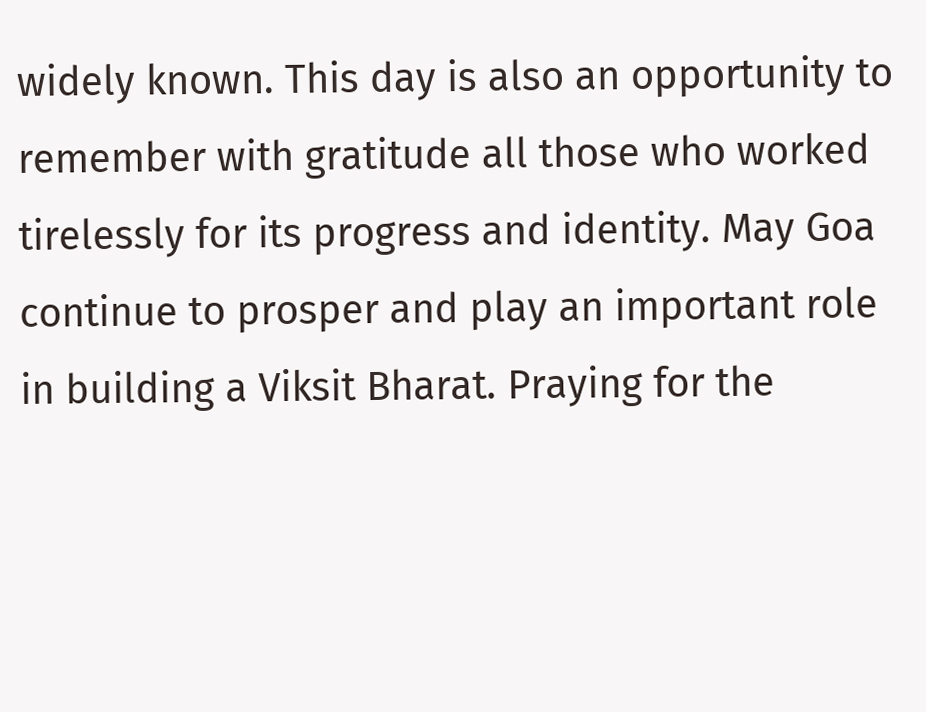widely known. This day is also an opportunity to remember with gratitude all those who worked tirelessly for its progress and identity. May Goa continue to prosper and play an important role in building a Viksit Bharat. Praying for the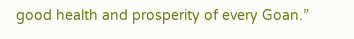good health and prosperity of every Goan.”